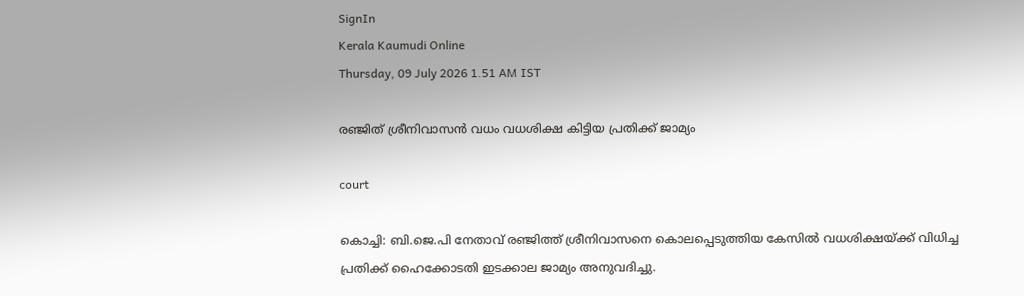SignIn
Kerala Kaumudi Online
Thursday, 09 July 2026 1.51 AM IST

രഞ്ജിത് ശ്രീനിവാസൻ വധം വധശിക്ഷ കിട്ടിയ പ്രതിക്ക് ജാമ്യം

court

കൊച്ചി: ബി.ജെ.പി നേതാവ് രഞ്ജിത്ത് ശ്രീനിവാസനെ കൊലപ്പെടുത്തിയ കേസിൽ വധശിക്ഷയ്‌ക്ക് വിധിച്ച പ്രതിക്ക് ഹൈക്കോടതി ഇടക്കാല ജാമ്യം അനുവദിച്ചു.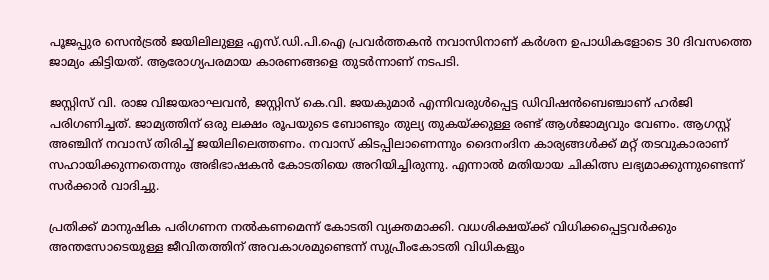പൂജപ്പുര സെൻട്രൽ ജയിലിലുള്ള എസ്.ഡി.പി.ഐ പ്രവർത്തകൻ നവാസിനാണ് കർശന ഉപാധികളോടെ 30 ദിവസത്തെ ജാമ്യം കിട്ടിയത്. ആരോഗ്യപരമായ കാരണങ്ങളെ തുടർന്നാണ് നടപടി.

ജസ്റ്റിസ് വി. രാജ വിജയരാഘവൻ, ജസ്റ്റിസ് കെ.വി. ജയകുമാർ എന്നിവരുൾപ്പെട്ട ഡിവിഷൻബെഞ്ചാണ് ഹർജി പരിഗണിച്ചത്. ജാമ്യത്തിന് ഒരു ലക്ഷം രൂപയുടെ ബോണ്ടും തുല്യ തുകയ്‌ക്കുള്ള രണ്ട് ആൾജാമ്യവും വേണം. ആഗസ്റ്റ് അഞ്ചിന് നവാസ് തിരിച്ച് ജയിലിലെത്തണം. നവാസ് കിടപ്പിലാണെന്നും ദൈനംദിന കാര്യങ്ങൾക്ക് മറ്റ് തടവുകാരാണ് സഹായിക്കുന്നതെന്നും അഭിഭാഷകൻ കോടതിയെ അറിയിച്ചിരുന്നു. എന്നാൽ മതിയായ ചികിത്സ ലഭ്യമാക്കുന്നുണ്ടെന്ന് സർക്കാർ വാദിച്ചു.

പ്രതിക്ക് മാനുഷിക പരിഗണന നൽകണമെന്ന് കോടതി വ്യക്തമാക്കി. വധശിക്ഷയ്‌ക്ക് വിധിക്കപ്പെട്ടവർക്കും അന്തസോടെയുള്ള ജീവിതത്തിന് അവകാശമുണ്ടെന്ന് സുപ്രീംകോടതി വിധികളും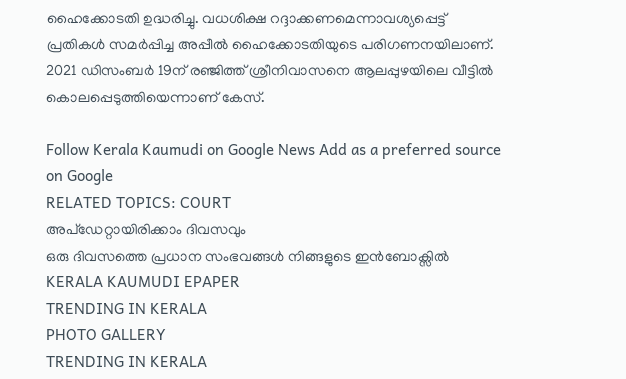ഹൈക്കോടതി ഉദ്ധരിച്ചു. വധശിക്ഷ റദ്ദാക്കണമെന്നാവശ്യപ്പെട്ട് പ്രതികൾ സമർപ്പിച്ച അപ്പീൽ ഹൈക്കോടതിയുടെ പരിഗണനയിലാണ്. 2021 ഡിസംബർ 19ന് രഞ്ജിത്ത് ശ്രീനിവാസനെ ആലപ്പുഴയിലെ വീട്ടിൽ കൊലപ്പെടുത്തിയെന്നാണ് കേസ്.

Follow Kerala Kaumudi on Google News Add as a preferred source on Google
RELATED TOPICS: COURT
അപ്ഡേറ്റായിരിക്കാം ദിവസവും
ഒരു ദിവസത്തെ പ്രധാന സംഭവങ്ങൾ നിങ്ങളുടെ ഇൻബോക്സിൽ
KERALA KAUMUDI EPAPER
TRENDING IN KERALA
PHOTO GALLERY
TRENDING IN KERALA